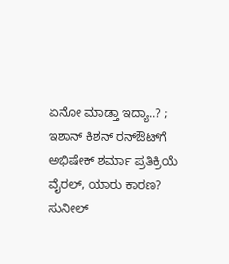ಏನೋ ಮಾಡ್ತಾ ಇದ್ಯಾ..? ; ಇಶಾನ್ ಕಿಶನ್ ರನ್‌ಔಟ್‌ಗೆ ಅಭಿಷೇಕ್ ಶರ್ಮಾ ಪ್ರತಿಕ್ರಿಯೆ ವೈರಲ್, ಯಾರು ಕಾರಣ? ಸುನೀಲ್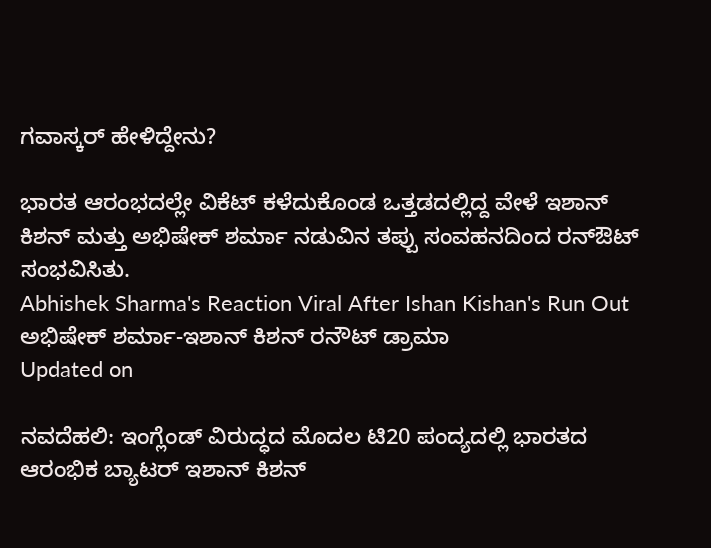ಗವಾಸ್ಕರ್ ಹೇಳಿದ್ದೇನು?

ಭಾರತ ಆರಂಭದಲ್ಲೇ ವಿಕೆಟ್ ಕಳೆದುಕೊಂಡ ಒತ್ತಡದಲ್ಲಿದ್ದ ವೇಳೆ ಇಶಾನ್ ಕಿಶನ್ ಮತ್ತು ಅಭಿಷೇಕ್ ಶರ್ಮಾ ನಡುವಿನ ತಪ್ಪು ಸಂವಹನದಿಂದ ರನ್‌ಔಟ್ ಸಂಭವಿಸಿತು.
Abhishek Sharma's Reaction Viral After Ishan Kishan's Run Out
ಅಭಿಷೇಕ್ ಶರ್ಮಾ-ಇಶಾನ್ ಕಿಶನ್ ರನೌಟ್ ಡ್ರಾಮಾ
Updated on

ನವದೆಹಲಿ: ಇಂಗ್ಲೆಂಡ್ ವಿರುದ್ಧದ ಮೊದಲ ಟಿ20 ಪಂದ್ಯದಲ್ಲಿ ಭಾರತದ ಆರಂಭಿಕ ಬ್ಯಾಟರ್ ಇಶಾನ್ ಕಿಶನ್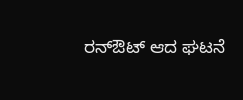ರನ್‌ಔಟ್ ಆದ ಘಟನೆ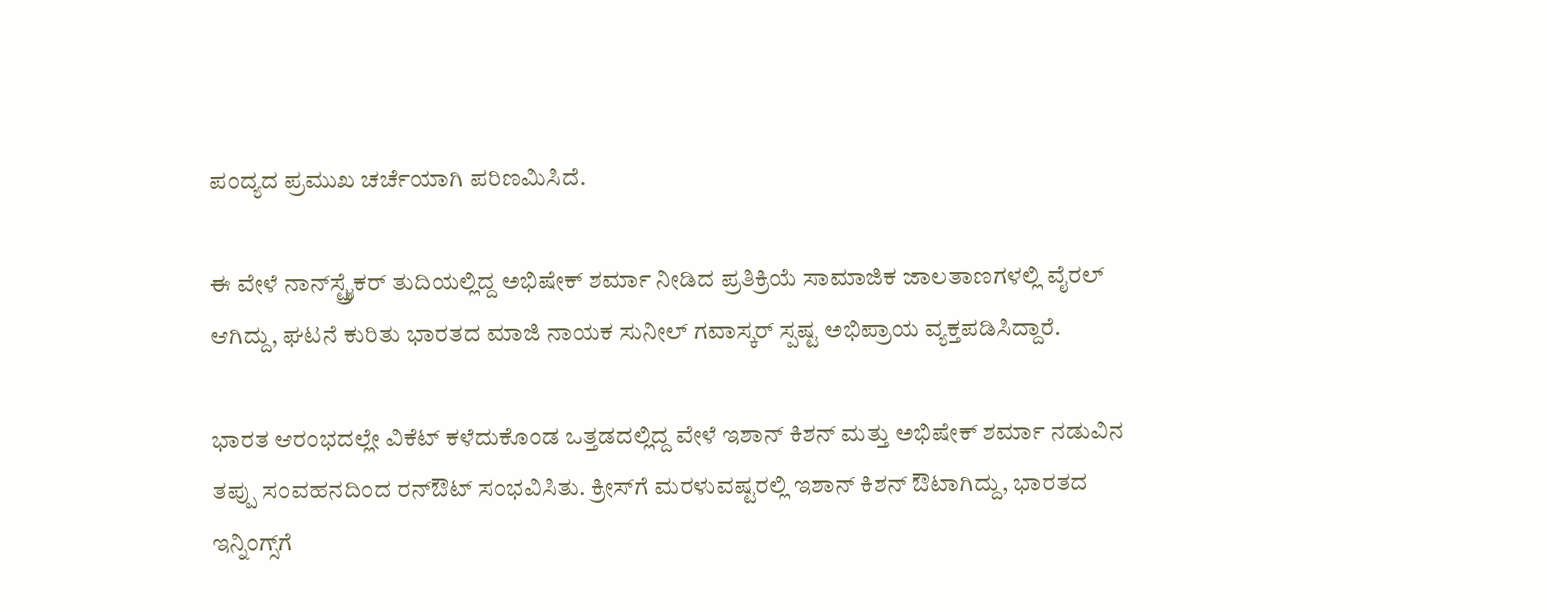ಪಂದ್ಯದ ಪ್ರಮುಖ ಚರ್ಚೆಯಾಗಿ ಪರಿಣಮಿಸಿದೆ.

ಈ ವೇಳೆ ನಾನ್‌ಸ್ಟ್ರೈಕರ್ ತುದಿಯಲ್ಲಿದ್ದ ಅಭಿಷೇಕ್ ಶರ್ಮಾ ನೀಡಿದ ಪ್ರತಿಕ್ರಿಯೆ ಸಾಮಾಜಿಕ ಜಾಲತಾಣಗಳಲ್ಲಿ ವೈರಲ್ ಆಗಿದ್ದು, ಘಟನೆ ಕುರಿತು ಭಾರತದ ಮಾಜಿ ನಾಯಕ ಸುನೀಲ್ ಗವಾಸ್ಕರ್ ಸ್ಪಷ್ಟ ಅಭಿಪ್ರಾಯ ವ್ಯಕ್ತಪಡಿಸಿದ್ದಾರೆ.

ಭಾರತ ಆರಂಭದಲ್ಲೇ ವಿಕೆಟ್ ಕಳೆದುಕೊಂಡ ಒತ್ತಡದಲ್ಲಿದ್ದ ವೇಳೆ ಇಶಾನ್ ಕಿಶನ್ ಮತ್ತು ಅಭಿಷೇಕ್ ಶರ್ಮಾ ನಡುವಿನ ತಪ್ಪು ಸಂವಹನದಿಂದ ರನ್‌ಔಟ್ ಸಂಭವಿಸಿತು. ಕ್ರೀಸ್‌ಗೆ ಮರಳುವಷ್ಟರಲ್ಲಿ ಇಶಾನ್ ಕಿಶನ್ ಔಟಾಗಿದ್ದು, ಭಾರತದ ಇನ್ನಿಂಗ್ಸ್‌ಗೆ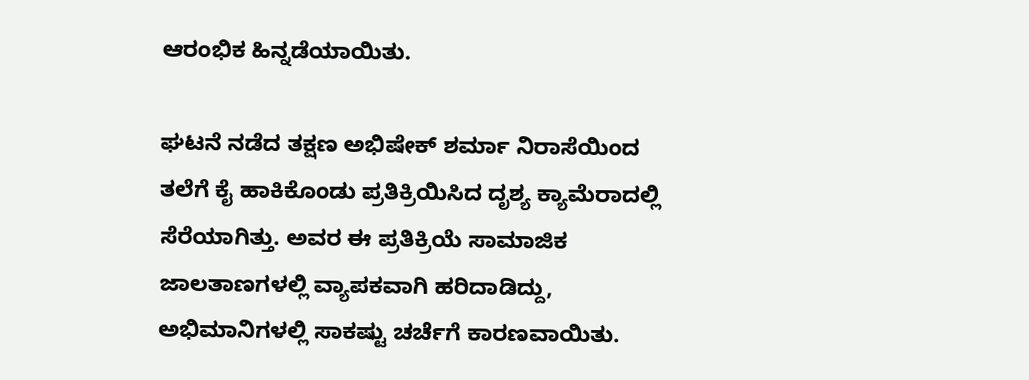ಆರಂಭಿಕ ಹಿನ್ನಡೆಯಾಯಿತು.

ಘಟನೆ ನಡೆದ ತಕ್ಷಣ ಅಭಿಷೇಕ್ ಶರ್ಮಾ ನಿರಾಸೆಯಿಂದ ತಲೆಗೆ ಕೈ ಹಾಕಿಕೊಂಡು ಪ್ರತಿಕ್ರಿಯಿಸಿದ ದೃಶ್ಯ ಕ್ಯಾಮೆರಾದಲ್ಲಿ ಸೆರೆಯಾಗಿತ್ತು. ಅವರ ಈ ಪ್ರತಿಕ್ರಿಯೆ ಸಾಮಾಜಿಕ ಜಾಲತಾಣಗಳಲ್ಲಿ ವ್ಯಾಪಕವಾಗಿ ಹರಿದಾಡಿದ್ದು, ಅಭಿಮಾನಿಗಳಲ್ಲಿ ಸಾಕಷ್ಟು ಚರ್ಚೆಗೆ ಕಾರಣವಾಯಿತು.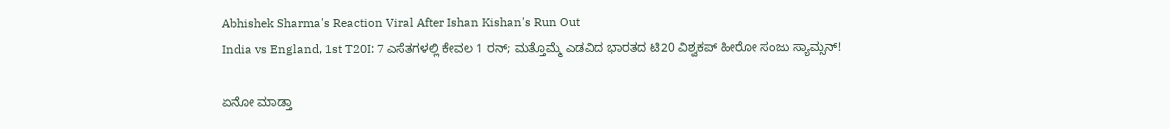Abhishek Sharma's Reaction Viral After Ishan Kishan's Run Out
India vs England, 1st T20I: 7 ಎಸೆತಗಳಲ್ಲಿ ಕೇವಲ 1 ರನ್; ಮತ್ತೊಮ್ಮೆ ಎಡವಿದ ಭಾರತದ ಟಿ20 ವಿಶ್ವಕಪ್ ಹೀರೋ ಸಂಜು ಸ್ಯಾಮ್ಸನ್!

ಏನೋ ಮಾಡ್ತಾ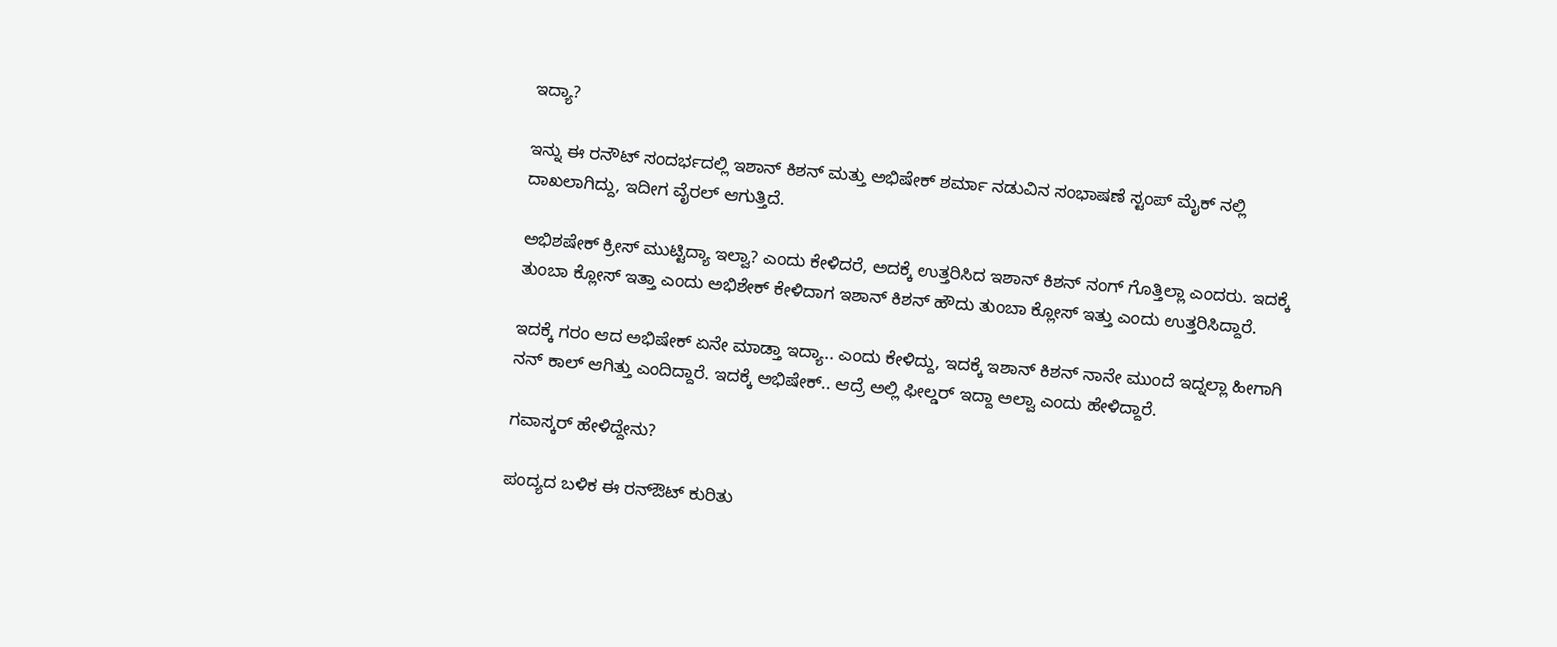ಇದ್ಯಾ?

ಇನ್ನು ಈ ರನೌಟ್ ಸಂದರ್ಭದಲ್ಲಿ ಇಶಾನ್ ಕಿಶನ್ ಮತ್ತು ಅಭಿಷೇಕ್ ಶರ್ಮಾ ನಡುವಿನ ಸಂಭಾಷಣೆ ಸ್ಟಂಪ್ ಮೈಕ್ ನಲ್ಲಿ ದಾಖಲಾಗಿದ್ದು, ಇದೀಗ ವೈರಲ್ ಆಗುತ್ತಿದೆ.

ಅಭಿಶಷೇಕ್ ಕ್ರೀಸ್ ಮುಟ್ಟಿದ್ಯಾ ಇಲ್ವಾ? ಎಂದು ಕೇಳಿದರೆ, ಅದಕ್ಕೆ ಉತ್ತರಿಸಿದ ಇಶಾನ್ ಕಿಶನ್ ನಂಗ್ ಗೊತ್ತಿಲ್ಲಾ ಎಂದರು. ಇದಕ್ಕೆ ತುಂಬಾ ಕ್ಲೋಸ್ ಇತ್ತಾ ಎಂದು ಅಭಿಶೇಕ್ ಕೇಳಿದಾಗ ಇಶಾನ್ ಕಿಶನ್ ಹೌದು ತುಂಬಾ ಕ್ಲೋಸ್ ಇತ್ತು ಎಂದು ಉತ್ತರಿಸಿದ್ದಾರೆ.

ಇದಕ್ಕೆ ಗರಂ ಆದ ಅಭಿಷೇಕ್ ಏನೇ ಮಾಡ್ತಾ ಇದ್ಯಾ.. ಎಂದು ಕೇಳಿದ್ದು, ಇದಕ್ಕೆ ಇಶಾನ್ ಕಿಶನ್ ನಾನೇ ಮುಂದೆ ಇದ್ನಲ್ಲಾ ಹೀಗಾಗಿ ನನ್ ಕಾಲ್ ಆಗಿತ್ತು ಎಂದಿದ್ದಾರೆ. ಇದಕ್ಕೆ ಅಭಿಷೇಕ್.. ಆದ್ರೆ ಅಲ್ಲಿ ಫೀಲ್ಡರ್ ಇದ್ದಾ ಅಲ್ವಾ ಎಂದು ಹೇಳಿದ್ದಾರೆ.

ಗವಾಸ್ಕರ್ ಹೇಳಿದ್ದೇನು?

ಪಂದ್ಯದ ಬಳಿಕ ಈ ರನ್‌ಔಟ್ ಕುರಿತು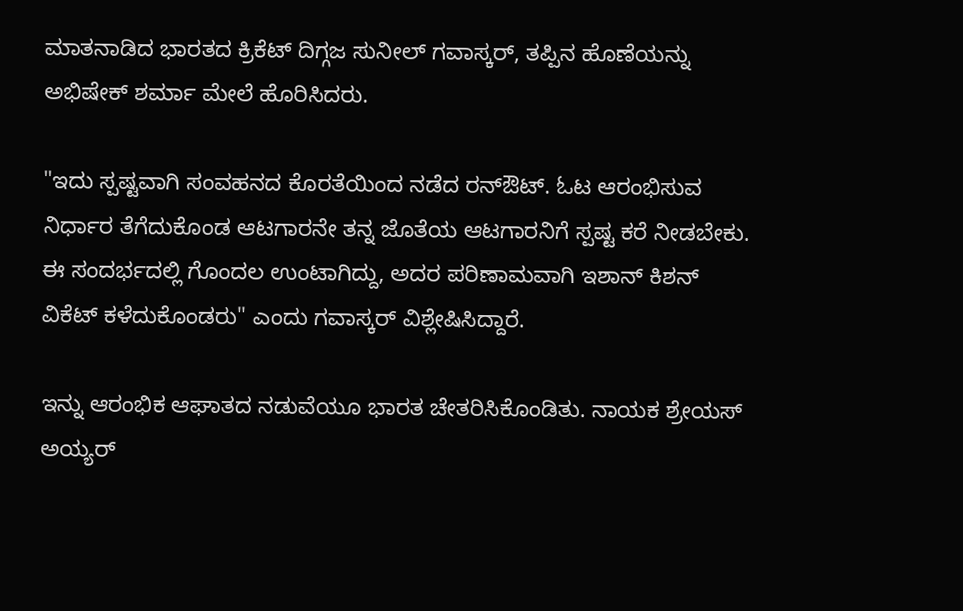ಮಾತನಾಡಿದ ಭಾರತದ ಕ್ರಿಕೆಟ್ ದಿಗ್ಗಜ ಸುನೀಲ್ ಗವಾಸ್ಕರ್, ತಪ್ಪಿನ ಹೊಣೆಯನ್ನು ಅಭಿಷೇಕ್ ಶರ್ಮಾ ಮೇಲೆ ಹೊರಿಸಿದರು.

"ಇದು ಸ್ಪಷ್ಟವಾಗಿ ಸಂವಹನದ ಕೊರತೆಯಿಂದ ನಡೆದ ರನ್‌ಔಟ್. ಓಟ ಆರಂಭಿಸುವ ನಿರ್ಧಾರ ತೆಗೆದುಕೊಂಡ ಆಟಗಾರನೇ ತನ್ನ ಜೊತೆಯ ಆಟಗಾರನಿಗೆ ಸ್ಪಷ್ಟ ಕರೆ ನೀಡಬೇಕು. ಈ ಸಂದರ್ಭದಲ್ಲಿ ಗೊಂದಲ ಉಂಟಾಗಿದ್ದು, ಅದರ ಪರಿಣಾಮವಾಗಿ ಇಶಾನ್ ಕಿಶನ್ ವಿಕೆಟ್ ಕಳೆದುಕೊಂಡರು" ಎಂದು ಗವಾಸ್ಕರ್ ವಿಶ್ಲೇಷಿಸಿದ್ದಾರೆ.

ಇನ್ನು ಆರಂಭಿಕ ಆಘಾತದ ನಡುವೆಯೂ ಭಾರತ ಚೇತರಿಸಿಕೊಂಡಿತು. ನಾಯಕ ಶ್ರೇಯಸ್ ಅಯ್ಯರ್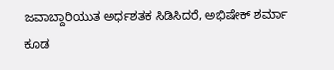ಜವಾಬ್ದಾರಿಯುತ ಅರ್ಧಶತಕ ಸಿಡಿಸಿದರೆ, ಅಭಿಷೇಕ್ ಶರ್ಮಾ ಕೂಡ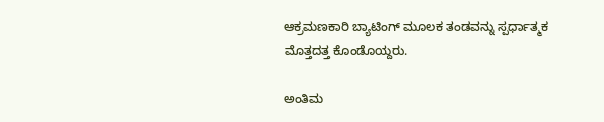ಆಕ್ರಮಣಕಾರಿ ಬ್ಯಾಟಿಂಗ್ ಮೂಲಕ ತಂಡವನ್ನು ಸ್ಪರ್ಧಾತ್ಮಕ ಮೊತ್ತದತ್ತ ಕೊಂಡೊಯ್ದರು.

ಅಂತಿಮ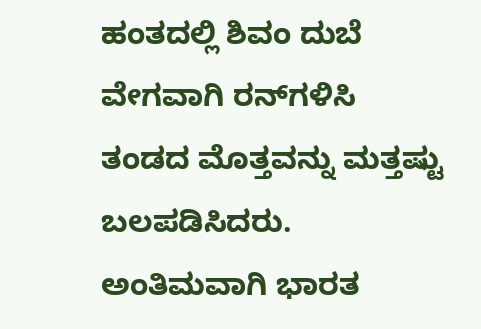ಹಂತದಲ್ಲಿ ಶಿವಂ ದುಬೆ ವೇಗವಾಗಿ ರನ್‌ಗಳಿಸಿ ತಂಡದ ಮೊತ್ತವನ್ನು ಮತ್ತಷ್ಟು ಬಲಪಡಿಸಿದರು. ಅಂತಿಮವಾಗಿ ಭಾರತ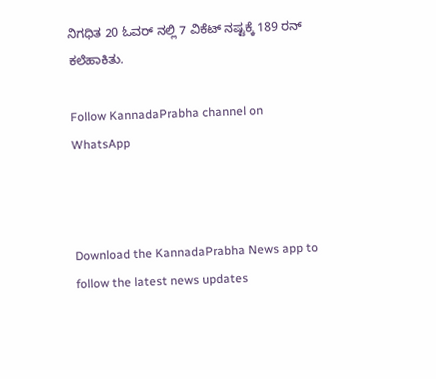ನಿಗಧಿತ 20 ಓವರ್ ನಲ್ಲಿ 7 ವಿಕೆಟ್ ನಷ್ಟಕ್ಕೆ 189 ರನ್ ಕಲೆಹಾಕಿತು.

Follow KannadaPrabha channel on WhatsApp



Download the KannadaPrabha News app to follow the latest news updates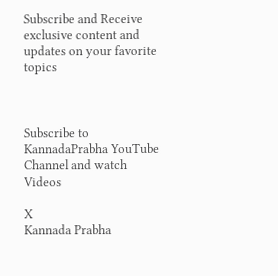Subscribe and Receive exclusive content and updates on your favorite topics



Subscribe to KannadaPrabha YouTube Channel and watch Videos

X
Kannada Prabha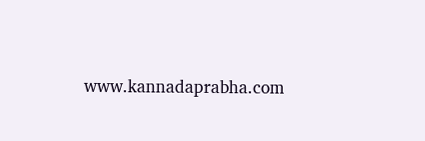www.kannadaprabha.com